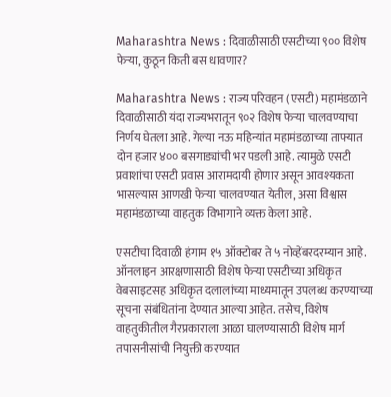Maharashtra News : दिवाळीसाठी एसटीच्या ९०० विशेष फेऱ्या, कुठून किती बस धावणार?

Maharashtra News : राज्य परिवहन (एसटी) महामंडळाने दिवाळीसाठी यंदा राज्यभरातून ९०२ विशेष फेऱ्या चालवण्याचा निर्णय घेतला आहे. गेल्या नऊ महिन्यांत महामंडळाच्या ताफ्यात दोन हजार ४०० बसगाड्यांची भर पडली आहे. त्यामुळे एसटी प्रवाशांचा एसटी प्रवास आरामदायी होणार असून आवश्यकता भासल्यास आणखी फेऱ्या चालवण्यात येतील, असा विश्वास महामंडळाच्या वाहतुक विभागाने व्यक्त केला आहे.

एसटीचा दिवाळी हंगाम १५ ऑक्टोबर ते ५ नोव्हेंबरदरम्यान आहे. ऑनलाइन आरक्षणासाठी विशेष फेऱ्या एसटीच्या अधिकृत वेबसाइटसह अधिकृत दलालांच्या माध्यमातून उपलब्ध करण्याच्या सूचना संबंधितांना देण्यात आल्या आहेत. तसेच, विशेष वाहतुकीतील गैरप्रकाराला आळा घालण्यासाठी विशेष मार्ग तपासनीसांची नियुक्ती करण्यात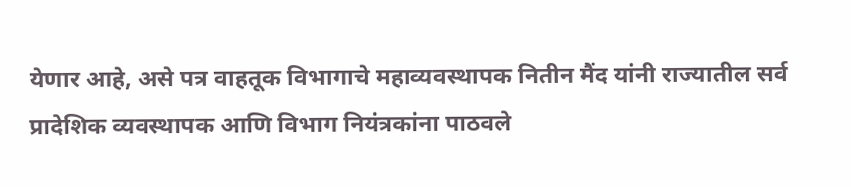येणार आहे, असे पत्र वाहतूक विभागाचे महाव्यवस्थापक नितीन मैंद यांनी राज्यातील सर्व प्रादेशिक व्यवस्थापक आणि विभाग नियंत्रकांना पाठवले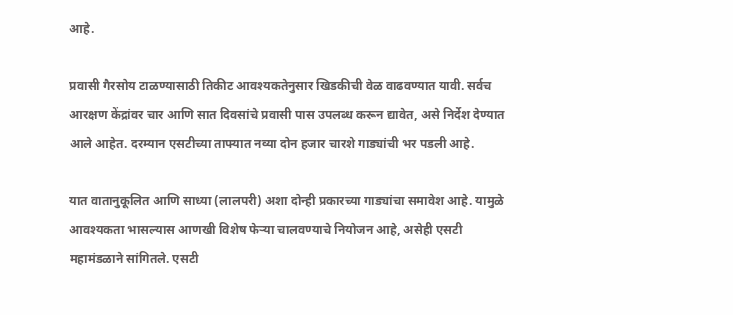आहे.

प्रवासी गैरसोय टाळण्यासाठी तिकीट आवश्यकतेनुसार खिडकीची वेळ वाढवण्यात यावी. सर्वच आरक्षण केंद्रांवर चार आणि सात दिवसांचे प्रवासी पास उपलब्ध करून द्यावेत, असे निर्देश देण्यात आले आहेत. दरम्यान एसटीच्या ताफ्यात नव्या दोन हजार चारशे गाड्यांची भर पडली आहे.

यात वातानुकूलित आणि साध्या (लालपरी) अशा दोन्ही प्रकारच्या गाड्यांचा समावेश आहे. यामुळे आवश्यकता भासल्यास आणखी विशेष फेऱ्या चालवण्याचे नियोजन आहे, असेही एसटी महामंडळाने सांगितले. एसटी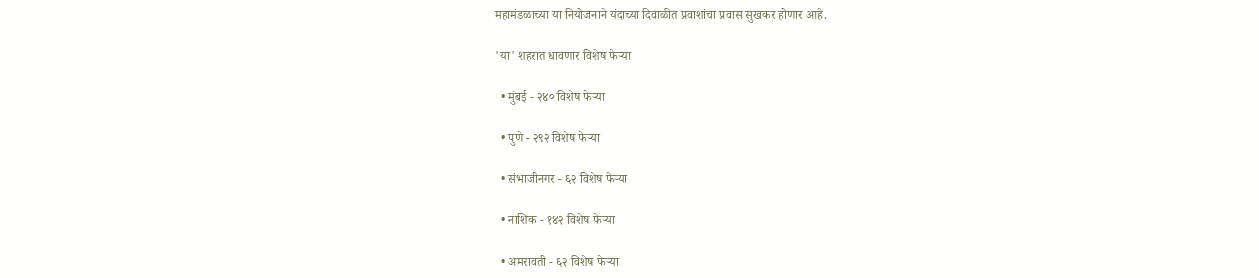महामंडळाच्या या नियोजनाने यंदाच्या दिवाळीत प्रवाशांचा प्रवास सुखकर होणार आहे.

'या' शहरात धावणार विशेष फेऱ्या

  • मुंबई - २४० विशेष फेऱ्या

  • पुणे - २९२ विशेष फेऱ्या

  • संभाजीनगर - ६२ विशेष फेऱ्या

  • नाशिक - १४२ विशेष फेऱ्या

  • अमरावती - ६२ विशेष फेऱ्या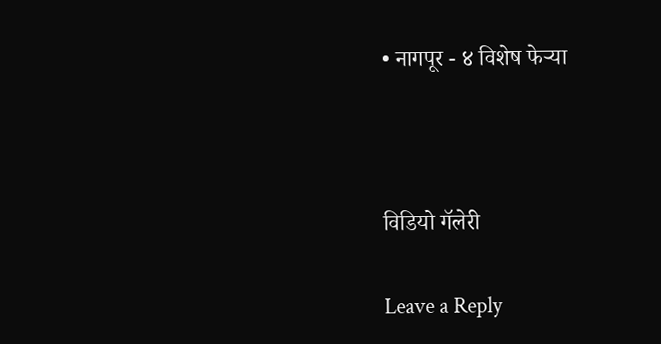• नागपूर - ४ विशेष फेऱ्या



विडियो गॅलेरी

Leave a Reply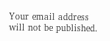Your email address will not be published.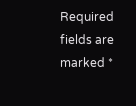Required fields are marked *